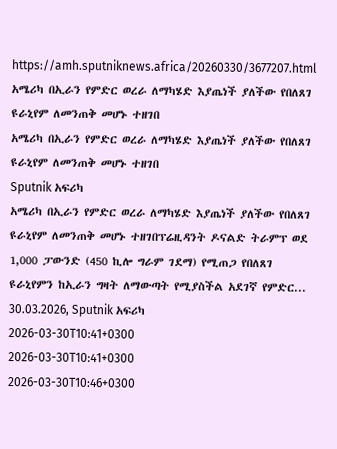https://amh.sputniknews.africa/20260330/3677207.html
አሜሪካ በኢራን የምድር ወረራ ለማካሄድ እያጤነች ያለችው የበለጸገ ዩራኒየም ለመንጠቅ መሆኑ ተዘገበ
አሜሪካ በኢራን የምድር ወረራ ለማካሄድ እያጤነች ያለችው የበለጸገ ዩራኒየም ለመንጠቅ መሆኑ ተዘገበ
Sputnik አፍሪካ
አሜሪካ በኢራን የምድር ወረራ ለማካሄድ እያጤነች ያለችው የበለጸገ ዩራኒየም ለመንጠቅ መሆኑ ተዘገበፕሬዚዳንት ዶናልድ ትራምፕ ወደ 1,000 ፓውንድ (450 ኪሎ ግራም ገደማ) የሚጠጋ የበለጸገ ዩራኒየምን ከኢራን ግዛት ለማውጣት የሚያስችል አደገኛ የምድር... 30.03.2026, Sputnik አፍሪካ
2026-03-30T10:41+0300
2026-03-30T10:41+0300
2026-03-30T10:46+0300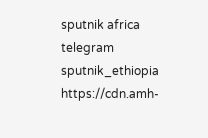sputnik africa
telegram sputnik_ethiopia
https://cdn.amh-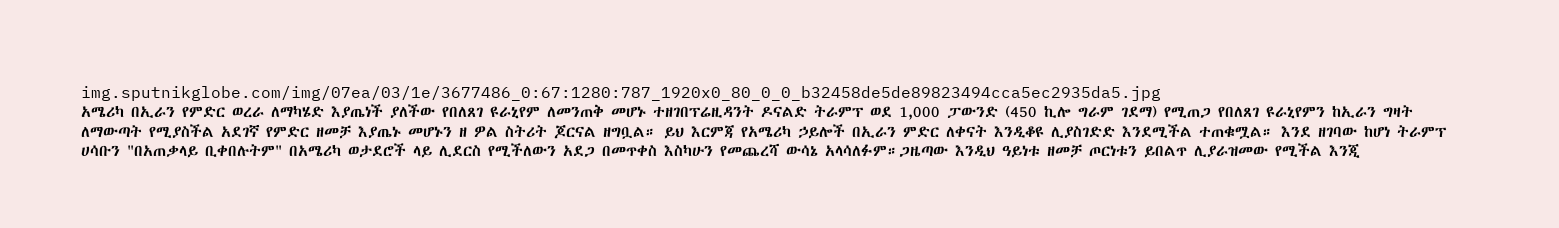img.sputnikglobe.com/img/07ea/03/1e/3677486_0:67:1280:787_1920x0_80_0_0_b32458de5de89823494cca5ec2935da5.jpg
አሜሪካ በኢራን የምድር ወረራ ለማካሄድ እያጤነች ያለችው የበለጸገ ዩራኒየም ለመንጠቅ መሆኑ ተዘገበፕሬዚዳንት ዶናልድ ትራምፕ ወደ 1,000 ፓውንድ (450 ኪሎ ግራም ገደማ) የሚጠጋ የበለጸገ ዩራኒየምን ከኢራን ግዛት ለማውጣት የሚያስችል አደገኛ የምድር ዘመቻ እያጤኑ መሆኑን ዘ ዎል ስትሪት ጆርናል ዘግቧል። ይህ እርምጃ የአሜሪካ ኃይሎች በኢራን ምድር ለቀናት እንዲቆዩ ሊያስገድድ እንደሚችል ተጠቁሟል። እንደ ዘገባው ከሆነ ትራምፕ ሀሳቡን "በአጠቃላይ ቢቀበሉትም" በአሜሪካ ወታደሮች ላይ ሊደርስ የሚችለውን አደጋ በመጥቀስ እስካሁን የመጨረሻ ውሳኔ አላሳለፉም።ጋዜጣው እንዲህ ዓይነቱ ዘመቻ ጦርነቱን ይበልጥ ሊያራዝመው የሚችል እንጂ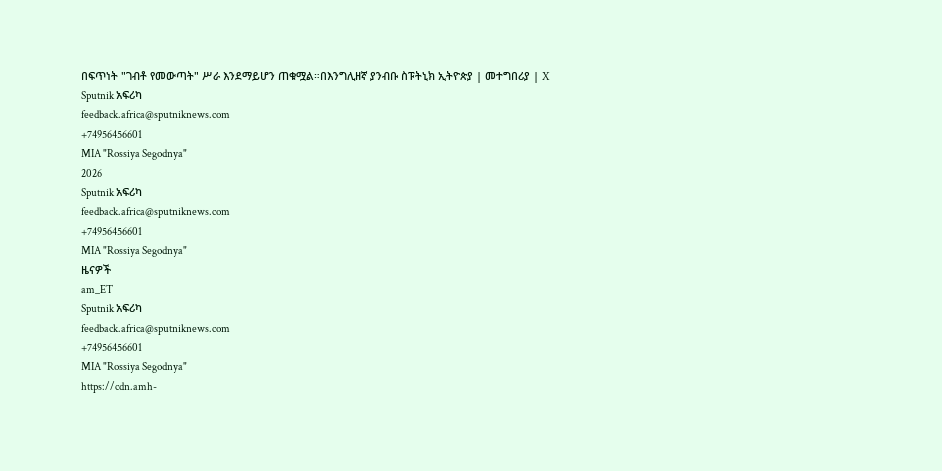በፍጥነት "ገብቶ የመውጣት" ሥራ እንደማይሆን ጠቁሟል።በእንግሊዘኛ ያንብቡ ስፑትኒክ ኢትዮጵያ | መተግበሪያ | X
Sputnik አፍሪካ
feedback.africa@sputniknews.com
+74956456601
MIA "Rossiya Segodnya"
2026
Sputnik አፍሪካ
feedback.africa@sputniknews.com
+74956456601
MIA "Rossiya Segodnya"
ዜናዎች
am_ET
Sputnik አፍሪካ
feedback.africa@sputniknews.com
+74956456601
MIA "Rossiya Segodnya"
https://cdn.amh-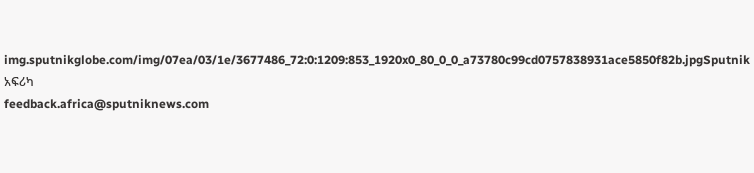img.sputnikglobe.com/img/07ea/03/1e/3677486_72:0:1209:853_1920x0_80_0_0_a73780c99cd0757838931ace5850f82b.jpgSputnik አፍሪካ
feedback.africa@sputniknews.com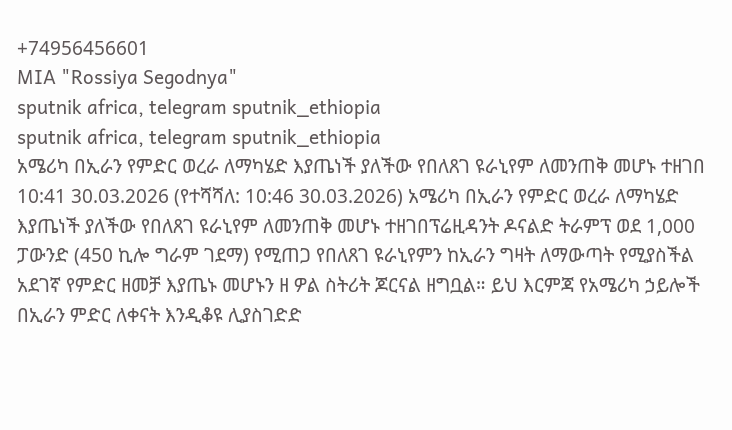+74956456601
MIA "Rossiya Segodnya"
sputnik africa, telegram sputnik_ethiopia
sputnik africa, telegram sputnik_ethiopia
አሜሪካ በኢራን የምድር ወረራ ለማካሄድ እያጤነች ያለችው የበለጸገ ዩራኒየም ለመንጠቅ መሆኑ ተዘገበ
10:41 30.03.2026 (የተሻሻለ: 10:46 30.03.2026) አሜሪካ በኢራን የምድር ወረራ ለማካሄድ እያጤነች ያለችው የበለጸገ ዩራኒየም ለመንጠቅ መሆኑ ተዘገበፕሬዚዳንት ዶናልድ ትራምፕ ወደ 1,000 ፓውንድ (450 ኪሎ ግራም ገደማ) የሚጠጋ የበለጸገ ዩራኒየምን ከኢራን ግዛት ለማውጣት የሚያስችል አደገኛ የምድር ዘመቻ እያጤኑ መሆኑን ዘ ዎል ስትሪት ጆርናል ዘግቧል። ይህ እርምጃ የአሜሪካ ኃይሎች በኢራን ምድር ለቀናት እንዲቆዩ ሊያስገድድ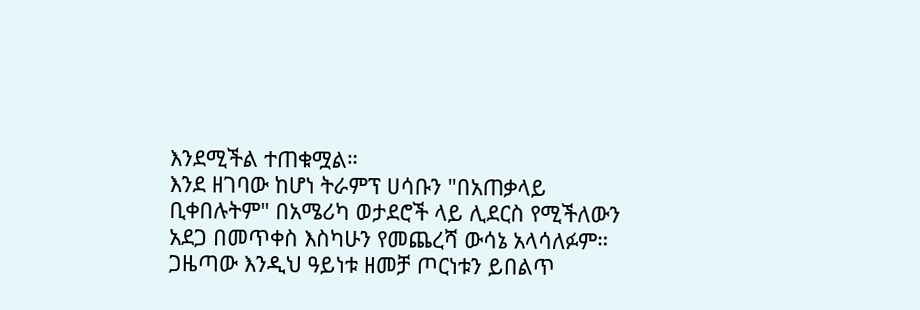እንደሚችል ተጠቁሟል።
እንደ ዘገባው ከሆነ ትራምፕ ሀሳቡን "በአጠቃላይ ቢቀበሉትም" በአሜሪካ ወታደሮች ላይ ሊደርስ የሚችለውን አደጋ በመጥቀስ እስካሁን የመጨረሻ ውሳኔ አላሳለፉም።
ጋዜጣው እንዲህ ዓይነቱ ዘመቻ ጦርነቱን ይበልጥ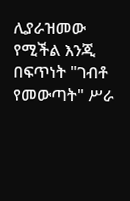ሊያራዝመው የሚችል እንጂ በፍጥነት "ገብቶ የመውጣት" ሥራ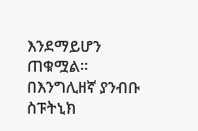እንደማይሆን ጠቁሟል።
በእንግሊዘኛ ያንብቡ ስፑትኒክ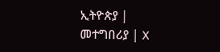ኢትዮጵያ |
መተግበሪያ | X